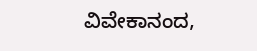ವಿವೇಕಾನಂದ,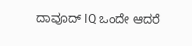ದಾವೂದ್ IQ ಒಂದೇ ಆದರೆ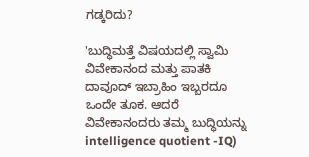ಗಡ್ಕರಿದು?

'ಬುದ್ಧಿಮತ್ತೆ ವಿಷಯದಲ್ಲಿ ಸ್ವಾಮಿ ವಿವೇಕಾನಂದ ಮತ್ತು ಪಾತಕಿ ದಾವೂದ್ ಇಬ್ರಾಹಿಂ ಇಬ್ಬರದೂ ಒಂದೇ ತೂಕ. ಆದರೆ ವಿವೇಕಾನಂದರು ತಮ್ಮ ಬುದ್ಧಿಯನ್ನು intelligence quotient -IQ)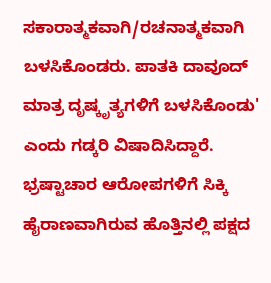ಸಕಾರಾತ್ಮಕವಾಗಿ/ರಚನಾತ್ಮಕವಾಗಿ ಬಳಸಿಕೊಂಡರು. ಪಾತಕಿ ದಾವೂದ್ ಮಾತ್ರ ದೃಷ್ಕೃತ್ಯಗಳಿಗೆ ಬಳಸಿಕೊಂಡು' ಎಂದು ಗಡ್ಕರಿ ವಿಷಾದಿಸಿದ್ದಾರೆ.
ಭ್ರಷ್ಟಾಚಾರ ಆರೋಪಗಳಿಗೆ ಸಿಕ್ಕಿ ಹೈರಾಣವಾಗಿರುವ ಹೊತ್ತಿನಲ್ಲಿ ಪಕ್ಷದ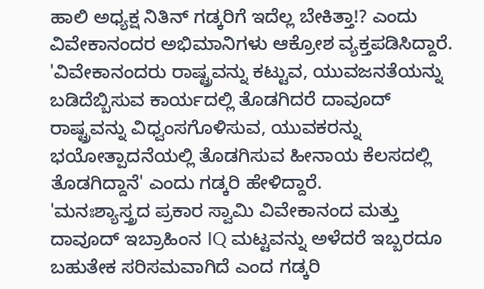ಹಾಲಿ ಅಧ್ಯಕ್ಷ ನಿತಿನ್ ಗಡ್ಕರಿಗೆ ಇದೆಲ್ಲ ಬೇಕಿತ್ತಾ!? ಎಂದು ವಿವೇಕಾನಂದರ ಅಭಿಮಾನಿಗಳು ಆಕ್ರೋಶ ವ್ಯಕ್ತಪಡಿಸಿದ್ದಾರೆ.
'ವಿವೇಕಾನಂದರು ರಾಷ್ಟ್ರವನ್ನು ಕಟ್ಟುವ, ಯುವಜನತೆಯನ್ನು ಬಡಿದೆಬ್ಬಿಸುವ ಕಾರ್ಯದಲ್ಲಿ ತೊಡಗಿದರೆ ದಾವೂದ್ ರಾಷ್ಟ್ರವನ್ನು ವಿಧ್ವಂಸಗೊಳಿಸುವ, ಯುವಕರನ್ನು ಭಯೋತ್ಪಾದನೆಯಲ್ಲಿ ತೊಡಗಿಸುವ ಹೀನಾಯ ಕೆಲಸದಲ್ಲಿ ತೊಡಗಿದ್ದಾನೆ' ಎಂದು ಗಡ್ಕರಿ ಹೇಳಿದ್ದಾರೆ.
'ಮನಃಶ್ಯಾಸ್ತ್ರದ ಪ್ರಕಾರ ಸ್ವಾಮಿ ವಿವೇಕಾನಂದ ಮತ್ತು ದಾವೂದ್ ಇಬ್ರಾಹಿಂನ IQ ಮಟ್ಟವನ್ನು ಅಳೆದರೆ ಇಬ್ಬರದೂ ಬಹುತೇಕ ಸರಿಸಮವಾಗಿದೆ ಎಂದ ಗಡ್ಕರಿ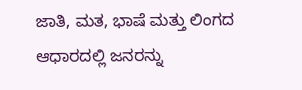ಜಾತಿ, ಮತ, ಭಾಷೆ ಮತ್ತು ಲಿಂಗದ ಆಧಾರದಲ್ಲಿ ಜನರನ್ನು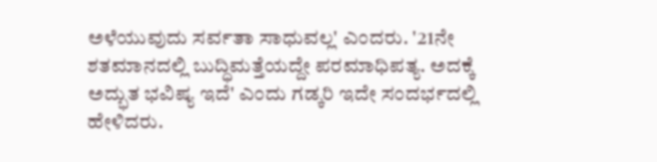ಅಳೆಯುವುದು ಸರ್ವತಾ ಸಾಧುವಲ್ಲ' ಎಂದರು. '21ನೇ ಶತಮಾನದಲ್ಲಿ ಬುದ್ಧಿಮತ್ತೆಯದ್ದೇ ಪರಮಾಧಿಪತ್ಯ. ಅದಕ್ಕೆ ಅದ್ಭುತ ಭವಿಷ್ಯ ಇದೆ' ಎಂದು ಗಡ್ಕರಿ ಇದೇ ಸಂದರ್ಭದಲ್ಲಿ ಹೇಳಿದರು.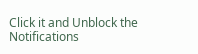Click it and Unblock the Notifications